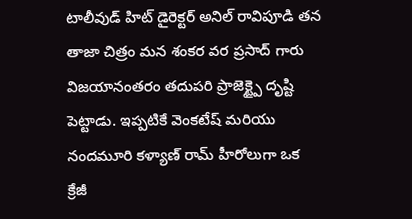టాలీవుడ్ హిట్ డైరెక్టర్ అనిల్ రావిపూడి తన తాజా చిత్రం మన శంకర వర ప్రసాద్ గారు విజయానంతరం తదుపరి ప్రాజెక్ట్పై దృష్టి పెట్టాడు. ఇప్పటికే వెంకటేష్ మరియు నందమూరి కళ్యాణ్ రామ్ హీరోలుగా ఒక క్రేజీ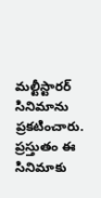మల్టీస్టారర్ సినిమాను ప్రకటించారు. ప్రస్తుతం ఈ సినిమాకు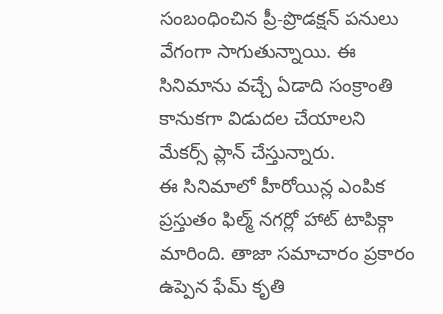సంబంధించిన ప్రీ-ప్రొడక్షన్ పనులు వేగంగా సాగుతున్నాయి. ఈ సినిమాను వచ్చే ఏడాది సంక్రాంతి కానుకగా విడుదల చేయాలని మేకర్స్ ప్లాన్ చేస్తున్నారు.
ఈ సినిమాలో హీరోయిన్ల ఎంపిక ప్రస్తుతం ఫిల్మ్ నగర్లో హాట్ టాపిక్గా మారింది. తాజా సమాచారం ప్రకారం ఉప్పెన ఫేమ్ కృతి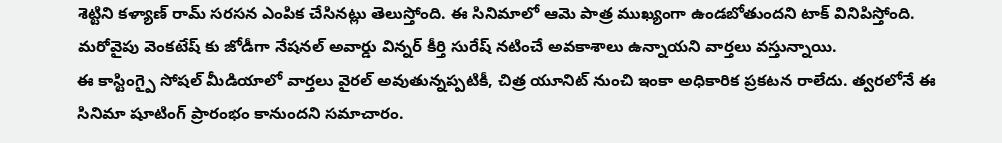శెట్టిని కళ్యాణ్ రామ్ సరసన ఎంపిక చేసినట్లు తెలుస్తోంది. ఈ సినిమాలో ఆమె పాత్ర ముఖ్యంగా ఉండబోతుందని టాక్ వినిపిస్తోంది. మరోవైపు వెంకటేష్ కు జోడీగా నేషనల్ అవార్డు విన్నర్ కీర్తి సురేష్ నటించే అవకాశాలు ఉన్నాయని వార్తలు వస్తున్నాయి.
ఈ కాస్టింగ్పై సోషల్ మీడియాలో వార్తలు వైరల్ అవుతున్నప్పటికీ, చిత్ర యూనిట్ నుంచి ఇంకా అధికారిక ప్రకటన రాలేదు. త్వరలోనే ఈ సినిమా షూటింగ్ ప్రారంభం కానుందని సమాచారం.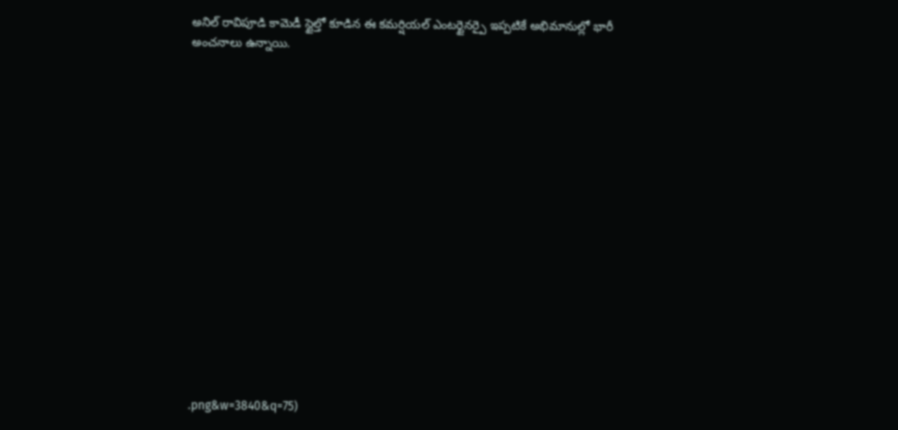అనిల్ రావిపూడి కామెడీ స్టైల్తో కూడిన ఈ కమర్షియల్ ఎంటర్టైనర్పై ఇప్పటికే అభిమానుల్లో భారీ అంచనాలు ఉన్నాయి.

















.png&w=3840&q=75)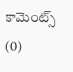కామెంట్స్ (0)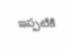ఇప్పటికి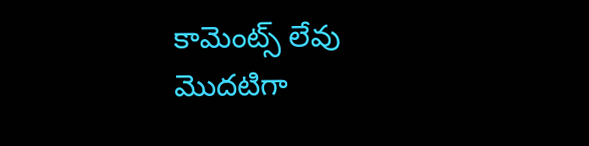కామెంట్స్ లేవు
మొదటిగా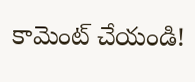కామెంట్ చేయండి!